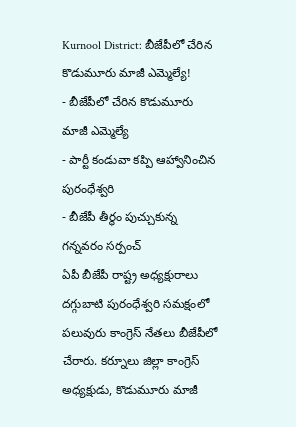Kurnool District: బీజేపీలో చేరిన కొడుమూరు మాజీ ఎమ్మెల్యే!
- బీజేపీలో చేరిన కొడుమూరు మాజీ ఎమ్మెల్యే
- పార్టీ కండువా కప్పి ఆహ్వానించిన పురంధేశ్వరి
- బీజేపీ తీర్థం పుచ్చుకున్న గన్నవరం సర్పంచ్
ఏపీ బీజేపీ రాష్ట్ర అధ్యక్షురాలు దగ్గుబాటి పురంధేశ్వరి సమక్షంలో పలువురు కాంగ్రెస్ నేతలు బీజేపీలో చేరారు. కర్నూలు జిల్లా కాంగ్రెస్ అధ్యక్షుడు, కొడుమూరు మాజీ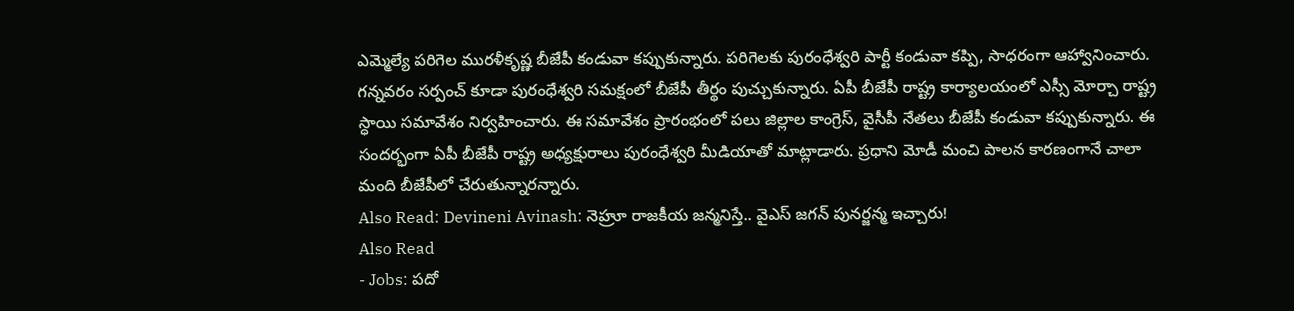ఎమ్మెల్యే పరిగెల మురళీకృష్ణ బీజేపీ కండువా కప్పుకున్నారు. పరిగెలకు పురంధేశ్వరి పార్టీ కండువా కప్పి, సాధరంగా ఆహ్వానించారు. గన్నవరం సర్పంచ్ కూడా పురంధేశ్వరి సమక్షంలో బీజేపీ తీర్థం పుచ్చుకున్నారు. ఏపీ బీజేపీ రాష్ట్ర కార్యాలయంలో ఎస్సీ మోర్చా రాష్ట్ర స్ధాయి సమావేశం నిర్వహించారు. ఈ సమావేశం ప్రారంభంలో పలు జిల్లాల కాంగ్రెస్, వైసీపీ నేతలు బీజేపీ కండువా కప్పుకున్నారు. ఈ సందర్భంగా ఏపీ బీజేపీ రాష్ట్ర అధ్యక్షురాలు పురంధేశ్వరి మీడియాతో మాట్లాడారు. ప్రధాని మోడీ మంచి పాలన కారణంగానే చాలా మంది బీజేపీలో చేరుతున్నారన్నారు.
Also Read: Devineni Avinash: నెహ్రూ రాజకీయ జన్మనిస్తే.. వైఎస్ జగన్ పునర్జన్మ ఇచ్చారు!
Also Read
- Jobs: పదో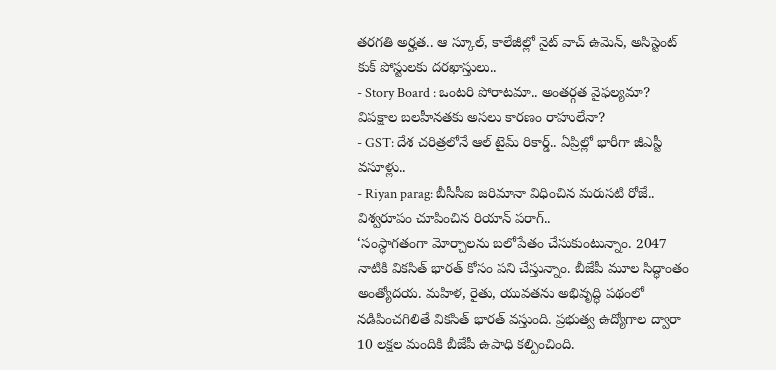తరగతి అర్హత.. ఆ స్కూల్, కాలేజీల్లో నైట్ వాచ్ ఉమెన్, అసిస్టెంట్ కుక్ పోస్టులకు దరఖాస్తులు..
- Story Board : ఒంటరి పోరాటమా.. అంతర్గత వైఫల్యమా? విపక్షాల బలహీనతకు అసలు కారణం రాహులేనా?
- GST: దేశ చరిత్రలోనే ఆల్ టైమ్ రికార్డ్.. ఏప్రిల్లో భారీగా జీఎస్టీ వసూళ్లు..
- Riyan parag: బీసీసీఐ జరిమానా విధించిన మరుసటి రోజే.. విశ్వరూపం చూపించిన రియాన్ పరాగ్..
‘సంస్ధాగతంగా మోర్చాలను బలోపేతం చేసుకుంటున్నాం. 2047 నాటికి వికసిత్ భారత్ కోసం పని చేస్తున్నాం. బీజేపీ మూల సిద్ధాంతం అంత్యోదయ. మహిళ, రైతు, యువతను అభివృద్ధి పథంలో నడిపించగిలితే వికసిత్ భారత్ వస్తుంది. ప్రభుత్వ ఉద్యోగాల ద్వారా 10 లక్షల మందికి బీజేపీ ఉపాధి కల్పించింది.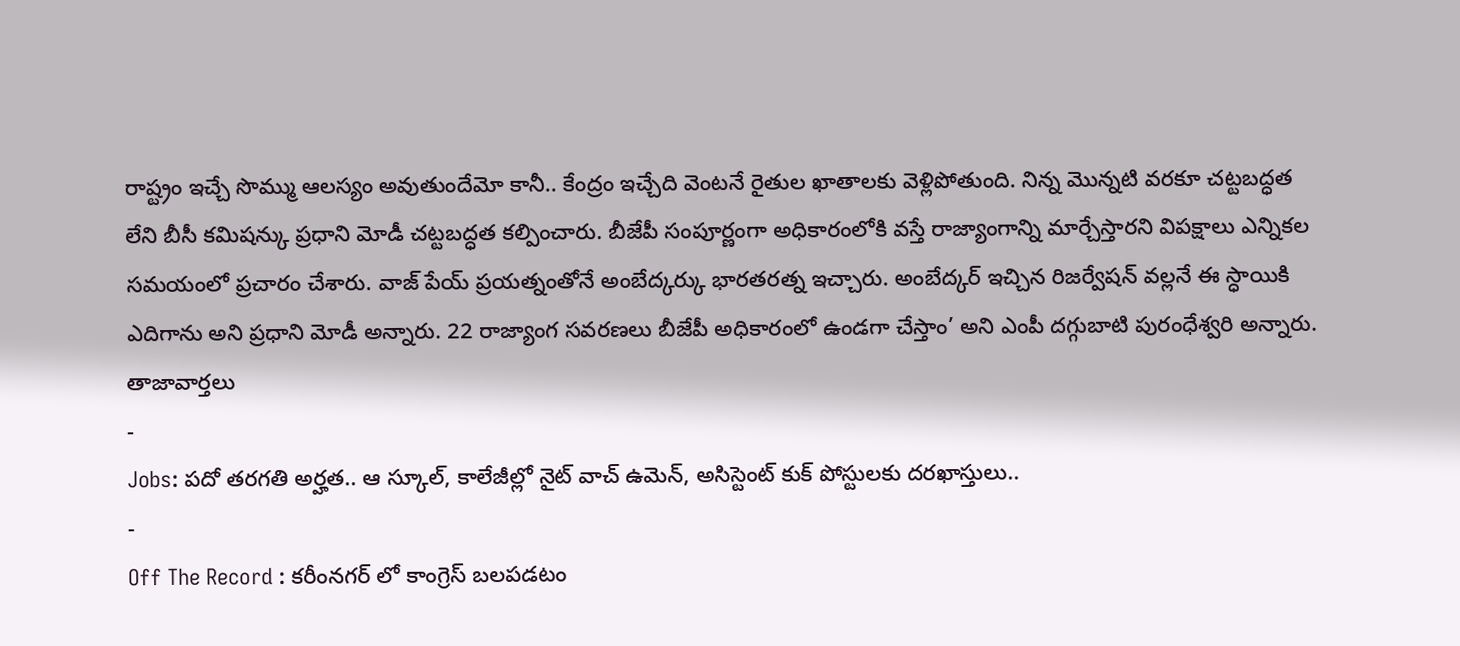రాష్ట్రం ఇచ్చే సొమ్ము ఆలస్యం అవుతుందేమో కానీ.. కేంద్రం ఇచ్చేది వెంటనే రైతుల ఖాతాలకు వెళ్లిపోతుంది. నిన్న మొన్నటి వరకూ చట్టబద్ధత లేని బీసీ కమిషన్కు ప్రధాని మోడీ చట్టబద్ధత కల్పించారు. బీజేపీ సంపూర్ణంగా అధికారంలోకి వస్తే రాజ్యాంగాన్ని మార్చేస్తారని విపక్షాలు ఎన్నికల సమయంలో ప్రచారం చేశారు. వాజ్ పేయ్ ప్రయత్నంతోనే అంబేద్కర్కు భారతరత్న ఇచ్చారు. అంబేద్కర్ ఇచ్చిన రిజర్వేషన్ వల్లనే ఈ స్ధాయికి ఎదిగాను అని ప్రధాని మోడీ అన్నారు. 22 రాజ్యాంగ సవరణలు బీజేపీ అధికారంలో ఉండగా చేస్తాం’ అని ఎంపీ దగ్గుబాటి పురంధేశ్వరి అన్నారు.
తాజావార్తలు
-
Jobs: పదో తరగతి అర్హత.. ఆ స్కూల్, కాలేజీల్లో నైట్ వాచ్ ఉమెన్, అసిస్టెంట్ కుక్ పోస్టులకు దరఖాస్తులు..
-
Off The Record : కరీంనగర్ లో కాంగ్రెస్ బలపడటం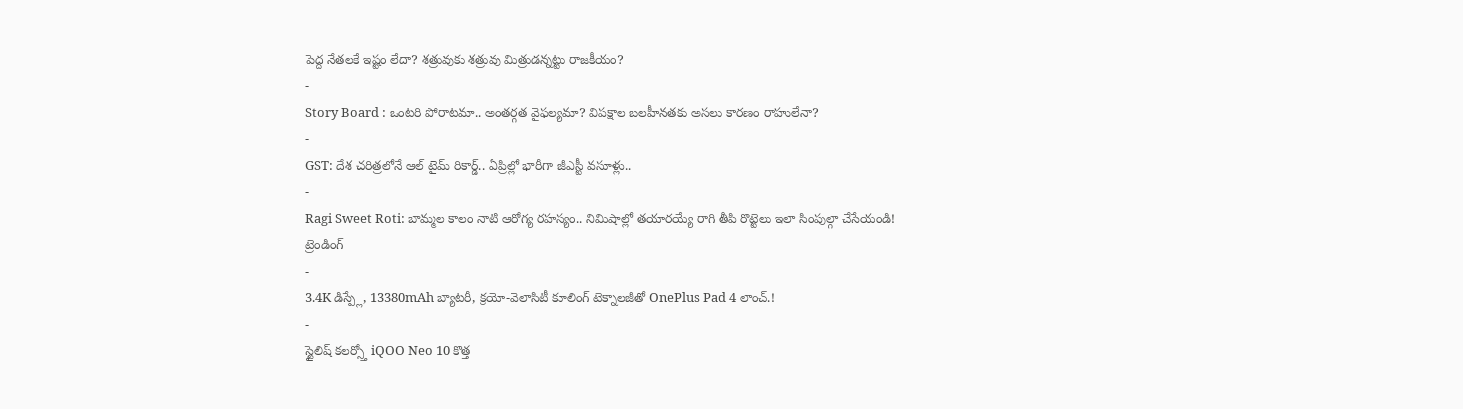పెద్ద నేతలకే ఇష్టం లేదా? శత్రువుకు శత్రువు మిత్రుడన్నట్టు రాజకీయం?
-
Story Board : ఒంటరి పోరాటమా.. అంతర్గత వైఫల్యమా? విపక్షాల బలహీనతకు అసలు కారణం రాహులేనా?
-
GST: దేశ చరిత్రలోనే ఆల్ టైమ్ రికార్డ్.. ఏప్రిల్లో భారీగా జీఎస్టీ వసూళ్లు..
-
Ragi Sweet Roti: బామ్మల కాలం నాటి ఆరోగ్య రహస్యం.. నిమిషాల్లో తయారయ్యే రాగి తీపి రొట్టెలు ఇలా సింపుల్గా చేసేయండి!
ట్రెండింగ్
-
3.4K డిస్ప్లే, 13380mAh బ్యాటరీ, క్రయో-వెలాసిటీ కూలింగ్ టెక్నాలజీతో OnePlus Pad 4 లాంచ్.!
-
స్టైలిష్ కలర్స్తో iQOO Neo 10 కొత్త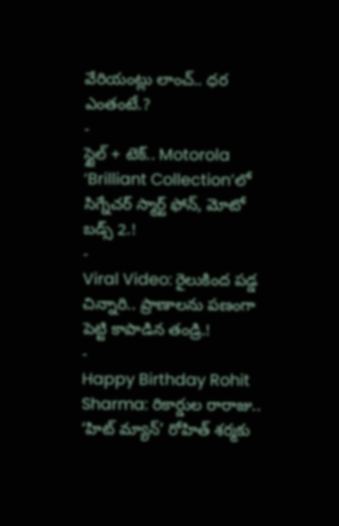వేరియంట్లు లాంచ్.. ధర ఎంతంటే.?
-
స్టైల్ + టెక్.. Motorola ‘Brilliant Collection’లో సిగ్నేచర్ స్మార్ట్ ఫోన్, మోటో బడ్స్ 2.!
-
Viral Video: రైలుకింద పడ్డ చిన్నారి.. ప్రాణాలను పణంగా పెట్టి కాపాడిన తండ్రి.!
-
Happy Birthday Rohit Sharma: రికార్డుల రారాజు.. ‘హిట్ మ్యాన్’ రోహిత్ శర్మకు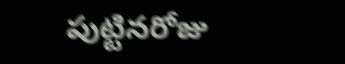పుట్టినరోజు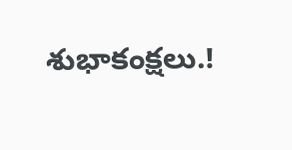శుభాకంక్షలు.!